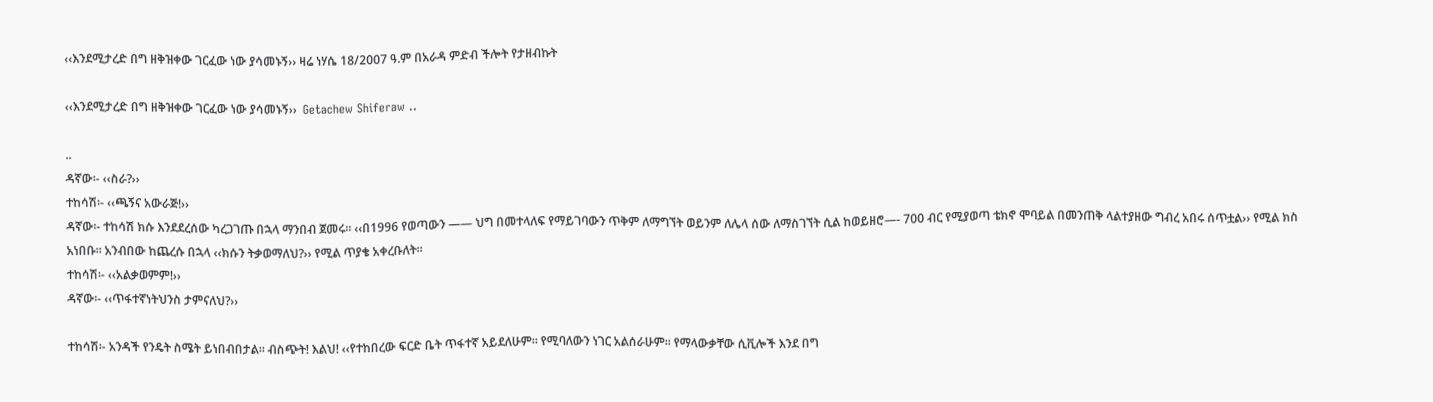‹‹እንደሚታረድ በግ ዘቅዝቀው ገርፈው ነው ያሳመኑኝ›› ዛሬ ነሃሴ 18/2007 ዓ.ም በአራዳ ምድብ ችሎት የታዘብኩት

‹‹እንደሚታረድ በግ ዘቅዝቀው ገርፈው ነው ያሳመኑኝ››  Getachew Shiferaw ..

..
ዳኛው፡- ‹‹ስራ?››
ተከሳሽ፡- ‹‹ጫኝና አውራጅ!››
ዳኛው፡- ተከሳሽ ክሱ እንደደረሰው ካረጋገጡ በኋላ ማንበብ ጀመሩ፡፡ ‹‹በ1996 የወጣውን —— ህግ በመተላለፍ የማይገባውን ጥቅም ለማግኘት ወይንም ለሌላ ሰው ለማስገኘት ሲል ከወይዘሮ—- 700 ብር የሚያወጣ ቴክኖ ሞባይል በመንጠቅ ላልተያዘው ግብረ አበሩ ሰጥቷል›› የሚል ክስ አነበቡ፡፡ አንብበው ከጨረሱ በኋላ ‹‹ክሱን ትቃወማለህ?›› የሚል ጥያቄ አቀረቡለት፡፡
ተከሳሽ፡- ‹‹አልቃወምም!››
ዳኛው፡- ‹‹ጥፋተኛነትህንስ ታምናለህ?››

ተከሳሽ፡- አንዳች የንዴት ስሜት ይነበብበታል፡፡ ብስጭት! እልህ! ‹‹የተከበረው ፍርድ ቤት ጥፋተኛ አይደለሁም፡፡ የሚባለውን ነገር አልሰራሁም፡፡ የማላውቃቸው ሲቪሎች እንደ በግ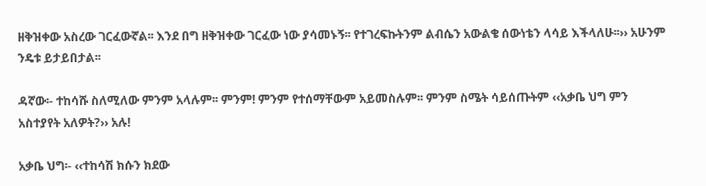ዘቅዝቀው አስረው ገርፈውኛል፡፡ እንደ በግ ዘቅዝቀው ገርፈው ነው ያሳመኑኝ፡፡ የተገረፍኩትንም ልብሴን አውልቄ ሰውነቴን ላሳይ እችላለሁ፡፡›› አሁንም ንዴቱ ይታይበታል፡፡

ዳኛው፡- ተከሳሹ ስለሚለው ምንም አላሉም፡፡ ምንም! ምንም የተሰማቸውም አይመስሉም፡፡ ምንም ስሜት ሳይሰጡትም ‹‹አቃቤ ህግ ምን አስተያየት አለዎት?›› አሉ!

አቃቤ ህግ፡- ‹‹ተከሳሽ ክሱን ክደው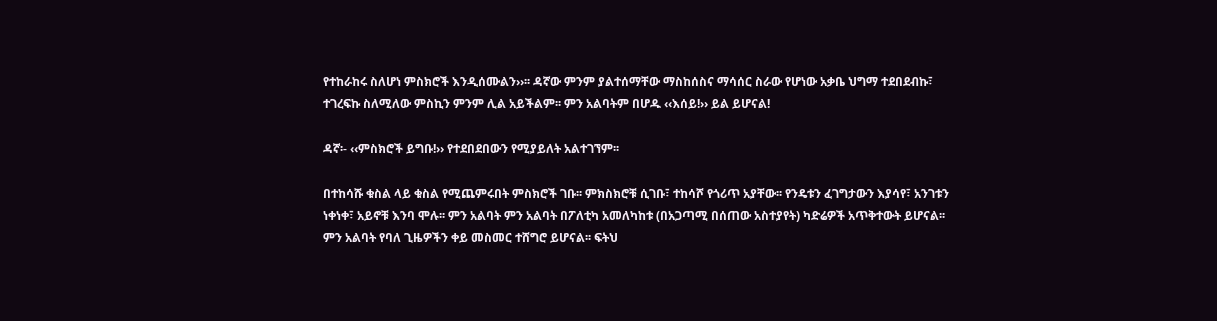የተከራከሩ ስለሆነ ምስክሮች እንዲሰሙልን››፡፡ ዳኛው ምንም ያልተሰማቸው ማስከሰስና ማሳሰር ስራው የሆነው አቃቤ ህግማ ተደበደብኩ፣ ተገረፍኩ ስለሚለው ምስኪን ምንም ሊል አይችልም፡፡ ምን አልባትም በሆዱ ‹‹እሰይ!›› ይል ይሆናል!

ዳኛ፡- ‹‹ምስክሮች ይግቡ!›› የተደበደበውን የሚያይለት አልተገኘም፡፡

በተከሳሹ ቁስል ላይ ቁስል የሚጨምሩበት ምስክሮች ገቡ፡፡ ምክስክሮቹ ሲገቡ፣ ተከሳሾ የጎሪጥ አያቸው፡፡ የንዴቱን ፈገግታውን እያሳየ፣ አንገቱን ነቀነቀ፣ አይኖቹ እንባ ሞሉ፡፡ ምን አልባት ምን አልባት በፖለቲካ አመለካከቱ (በአጋጣሚ በሰጠው አስተያየት) ካድሬዎች አጥቅተውት ይሆናል፡፡ ምን አልባት የባለ ጊዜዎችን ቀይ መስመር ተሸግሮ ይሆናል፡፡ ፍትህ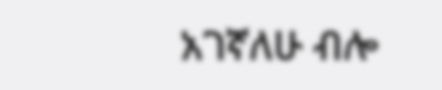አገኛለሁ ብሎ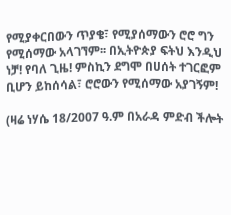የሚያቀርበውን ጥያቄ፣ የሚያሰማውን ሮሮ ግን የሚሰማው አላገኘም፡፡ በኢትዮጵያ ፍትህ እንዲህ ነቻ! የባለ ጊዜ! ምስኪን ደግሞ በሀሰት ተገርፎም ቢሆን ይከሰሳል፣ ሮሮውን የሚሰማው አያገኝም!

(ዛሬ ነሃሴ 18/2007 ዓ.ም በአራዳ ምድብ ችሎት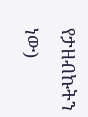የታዘብኩትን ነው)